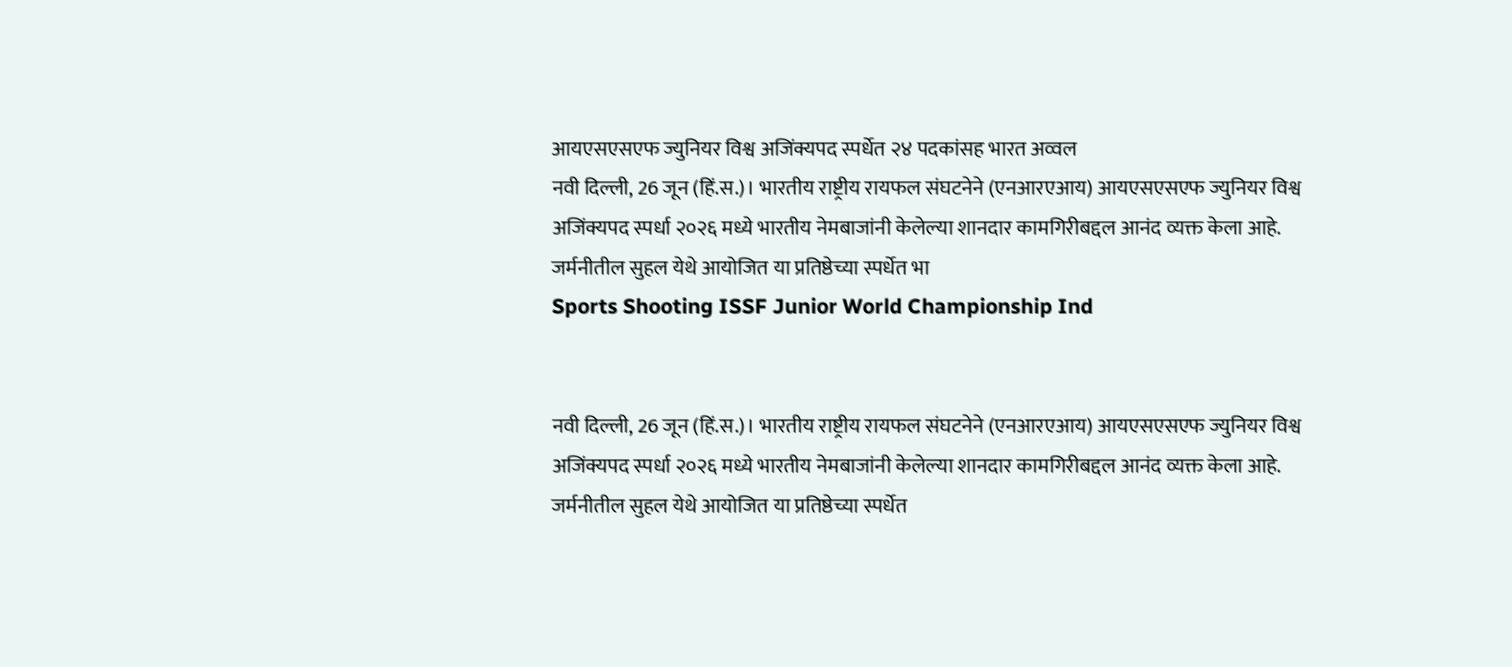आयएसएसएफ ज्युनियर विश्व अजिंक्यपद स्पर्धेत २४ पदकांसह भारत अव्वल
नवी दिल्ली, 26 जून (हिं.स.)। भारतीय राष्ट्रीय रायफल संघटनेने (एनआरएआय) आयएसएसएफ ज्युनियर विश्व अजिंक्यपद स्पर्धा २०२६ मध्ये भारतीय नेमबाजांनी केलेल्या शानदार कामगिरीबद्दल आनंद व्यक्त केला आहे. जर्मनीतील सुहल येथे आयोजित या प्रतिष्ठेच्या स्पर्धेत भा
Sports Shooting ISSF Junior World Championship Ind


नवी दिल्ली, 26 जून (हिं.स.)। भारतीय राष्ट्रीय रायफल संघटनेने (एनआरएआय) आयएसएसएफ ज्युनियर विश्व अजिंक्यपद स्पर्धा २०२६ मध्ये भारतीय नेमबाजांनी केलेल्या शानदार कामगिरीबद्दल आनंद व्यक्त केला आहे. जर्मनीतील सुहल येथे आयोजित या प्रतिष्ठेच्या स्पर्धेत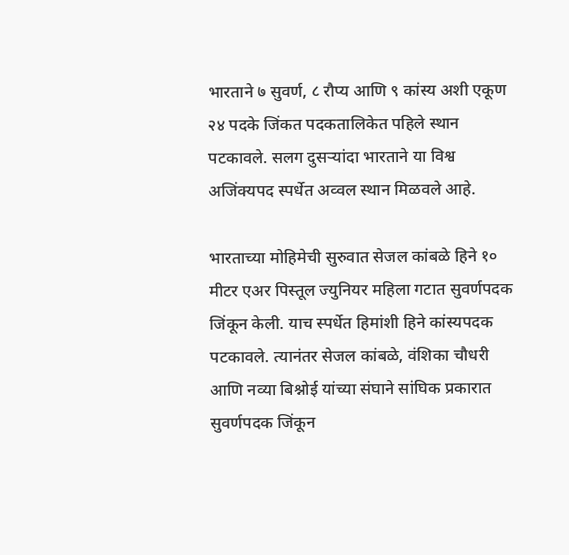भारताने ७ सुवर्ण, ८ रौप्य आणि ९ कांस्य अशी एकूण २४ पदके जिंकत पदकतालिकेत पहिले स्थान पटकावले. सलग दुसऱ्यांदा भारताने या विश्व अजिंक्यपद स्पर्धेत अव्वल स्थान मिळवले आहे.

भारताच्या मोहिमेची सुरुवात सेजल कांबळे हिने १० मीटर एअर पिस्तूल ज्युनियर महिला गटात सुवर्णपदक जिंकून केली. याच स्पर्धेत हिमांशी हिने कांस्यपदक पटकावले. त्यानंतर सेजल कांबळे, वंशिका चौधरी आणि नव्या बिश्नोई यांच्या संघाने सांघिक प्रकारात सुवर्णपदक जिंकून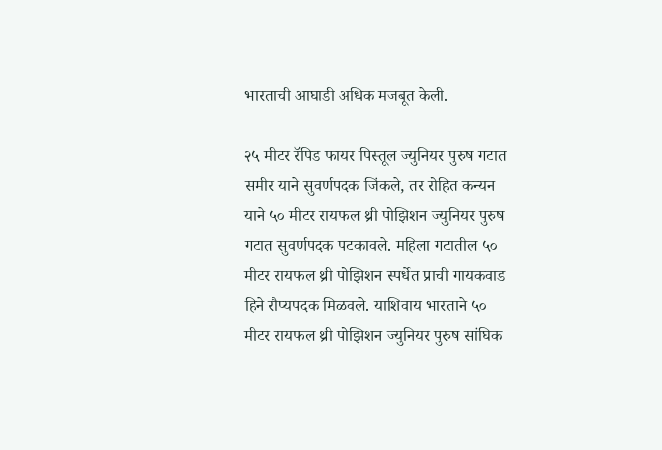भारताची आघाडी अधिक मजबूत केली.

२५ मीटर रॅपिड फायर पिस्तूल ज्युनियर पुरुष गटात समीर याने सुवर्णपदक जिंकले, तर रोहित कन्यन याने ५० मीटर रायफल थ्री पोझिशन ज्युनियर पुरुष गटात सुवर्णपदक पटकावले. महिला गटातील ५० मीटर रायफल थ्री पोझिशन स्पर्धेत प्राची गायकवाड हिने रौप्यपदक मिळवले. याशिवाय भारताने ५० मीटर रायफल थ्री पोझिशन ज्युनियर पुरुष सांघिक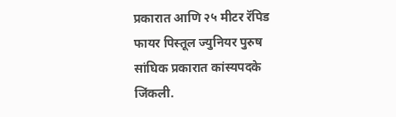प्रकारात आणि २५ मीटर रॅपिड फायर पिस्तूल ज्युनियर पुरुष सांघिक प्रकारात कांस्यपदके जिंकली.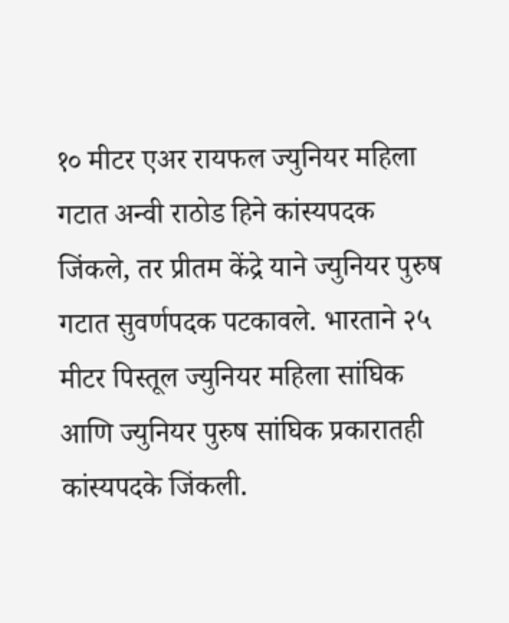१० मीटर एअर रायफल ज्युनियर महिला गटात अन्वी राठोड हिने कांस्यपदक जिंकले, तर प्रीतम केंद्रे याने ज्युनियर पुरुष गटात सुवर्णपदक पटकावले. भारताने २५ मीटर पिस्तूल ज्युनियर महिला सांघिक आणि ज्युनियर पुरुष सांघिक प्रकारातही कांस्यपदके जिंकली.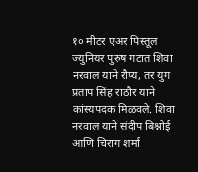१० मीटर एअर पिस्तूल ज्युनियर पुरुष गटात शिवा नरवाल याने रौप्य, तर युग प्रताप सिंह राठौर याने कांस्यपदक मिळवले. शिवा नरवाल याने संदीप बिश्नोई आणि चिराग शर्मा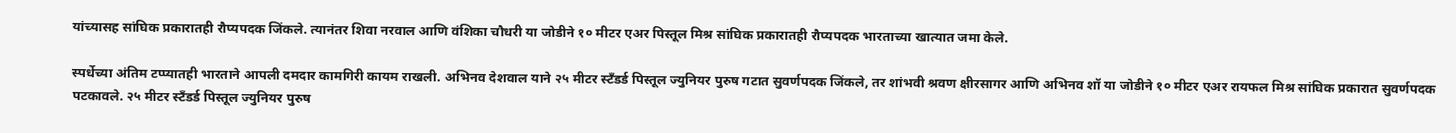यांच्यासह सांघिक प्रकारातही रौप्यपदक जिंकले. त्यानंतर शिवा नरवाल आणि वंशिका चौधरी या जोडीने १० मीटर एअर पिस्तूल मिश्र सांघिक प्रकारातही रौप्यपदक भारताच्या खात्यात जमा केले.

स्पर्धेच्या अंतिम टप्प्यातही भारताने आपली दमदार कामगिरी कायम राखली. अभिनव देशवाल याने २५ मीटर स्टँडर्ड पिस्तूल ज्युनियर पुरुष गटात सुवर्णपदक जिंकले, तर शांभवी श्रवण क्षीरसागर आणि अभिनव शॉ या जोडीने १० मीटर एअर रायफल मिश्र सांघिक प्रकारात सुवर्णपदक पटकावले. २५ मीटर स्टँडर्ड पिस्तूल ज्युनियर पुरुष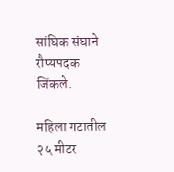सांघिक संघाने रौप्यपदक जिंकले.

महिला गटातील २५ मीटर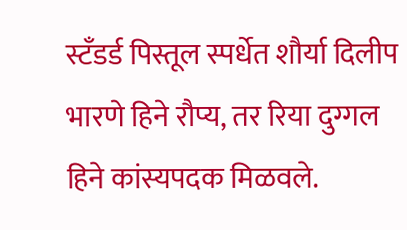स्टँडर्ड पिस्तूल स्पर्धेत शौर्या दिलीप भारणे हिने रौप्य, तर रिया दुग्गल हिने कांस्यपदक मिळवले.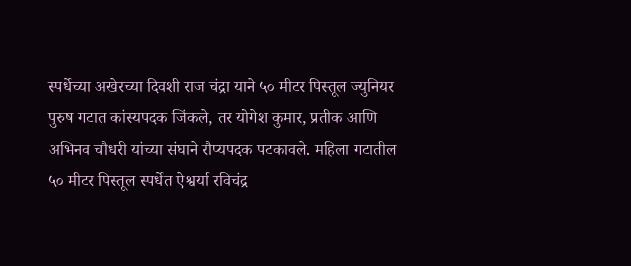स्पर्धेच्या अखेरच्या दिवशी राज चंद्रा याने ५० मीटर पिस्तूल ज्युनियर पुरुष गटात कांस्यपदक जिंकले, तर योगेश कुमार, प्रतीक आणि अभिनव चौधरी यांच्या संघाने रौप्यपदक पटकावले. महिला गटातील ५० मीटर पिस्तूल स्पर्धेत ऐश्वर्या रविचंद्र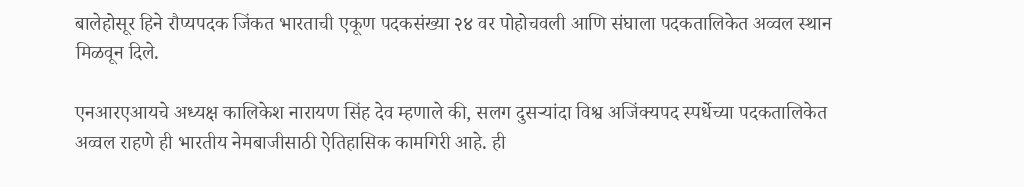बालेहोसूर हिने रौप्यपदक जिंकत भारताची एकूण पदकसंख्या २४ वर पोहोचवली आणि संघाला पदकतालिकेत अव्वल स्थान मिळवून दिले.

एनआरएआयचे अध्यक्ष कालिकेश नारायण सिंह देव म्हणाले की, सलग दुसऱ्यांदा विश्व अजिंक्यपद स्पर्धेच्या पदकतालिकेत अव्वल राहणे ही भारतीय नेमबाजीसाठी ऐतिहासिक कामगिरी आहे. ही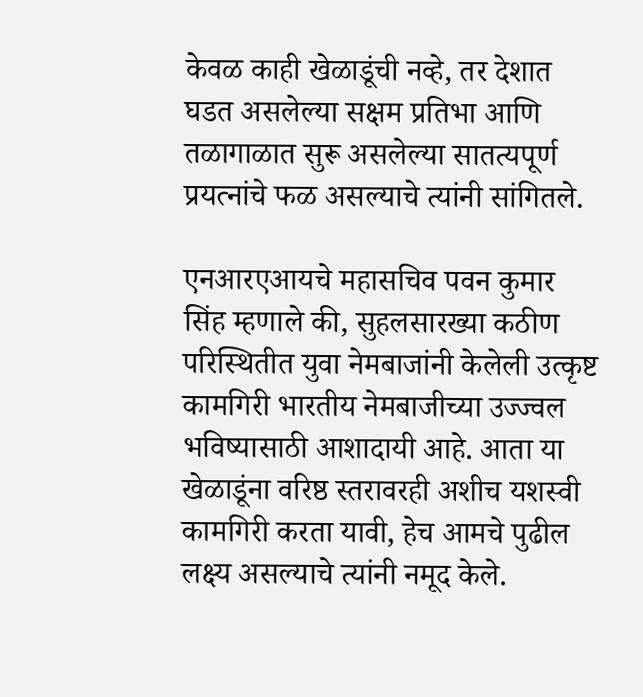केवळ काही खेळाडूंची नव्हे, तर देशात घडत असलेल्या सक्षम प्रतिभा आणि तळागाळात सुरू असलेल्या सातत्यपूर्ण प्रयत्नांचे फळ असल्याचे त्यांनी सांगितले.

एनआरएआयचे महासचिव पवन कुमार सिंह म्हणाले की, सुहलसारख्या कठीण परिस्थितीत युवा नेमबाजांनी केलेली उत्कृष्ट कामगिरी भारतीय नेमबाजीच्या उज्ज्वल भविष्यासाठी आशादायी आहे. आता या खेळाडूंना वरिष्ठ स्तरावरही अशीच यशस्वी कामगिरी करता यावी, हेच आमचे पुढील लक्ष्य असल्याचे त्यांनी नमूद केले.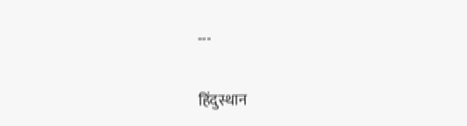---

हिंदुस्थान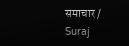समाचार / Suraj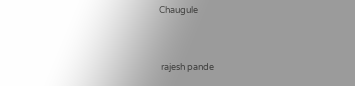Chaugule


 rajesh pande